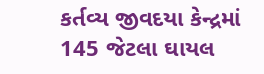કર્તવ્ય જીવદયા કેન્દ્રમાં 145 જેટલા ઘાયલ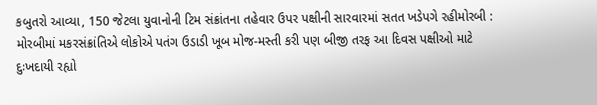કબુતરો આવ્યા, 150 જેટલા યુવાનોની ટિમ સંક્રાંતના તહેવાર ઉપર પક્ષીની સારવારમાં સતત ખડેપગે રહીમોરબી : મોરબીમાં મકરસંક્રાંતિએ લોકોએ પતંગ ઉડાડી ખૂબ મોજ-મસ્તી કરી પણ બીજી તરફ આ દિવસ પક્ષીઓ માટે દુઃખદાયી રહ્યો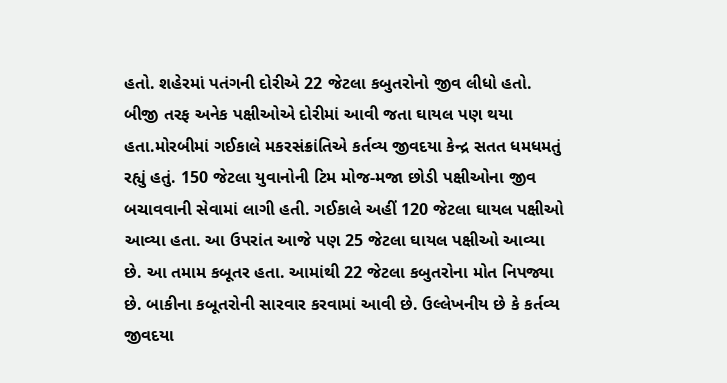હતો. શહેરમાં પતંગની દોરીએ 22 જેટલા કબુતરોનો જીવ લીધો હતો. બીજી તરફ અનેક પક્ષીઓએ દોરીમાં આવી જતા ઘાયલ પણ થયા હતા.મોરબીમાં ગઈકાલે મકરસંક્રાંતિએ કર્તવ્ય જીવદયા કેન્દ્ર સતત ધમધમતું રહ્યું હતું. 150 જેટલા યુવાનોની ટિમ મોજ-મજા છોડી પક્ષીઓના જીવ બચાવવાની સેવામાં લાગી હતી. ગઈકાલે અહીં 120 જેટલા ઘાયલ પક્ષીઓ આવ્યા હતા. આ ઉપરાંત આજે પણ 25 જેટલા ઘાયલ પક્ષીઓ આવ્યા છે. આ તમામ કબૂતર હતા. આમાંથી 22 જેટલા કબુતરોના મોત નિપજ્યા છે. બાકીના કબૂતરોની સારવાર કરવામાં આવી છે. ઉલ્લેખનીય છે કે કર્તવ્ય જીવદયા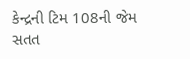કેન્દ્રની ટિમ 108ની જેમ સતત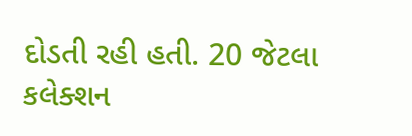દોડતી રહી હતી. 20 જેટલા કલેક્શન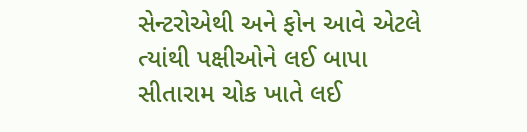સેન્ટરોએથી અને ફોન આવે એટલે ત્યાંથી પક્ષીઓને લઈ બાપા સીતારામ ચોક ખાતે લઈ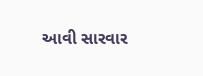આવી સારવાર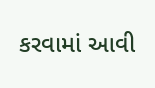કરવામાં આવી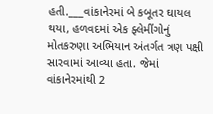હતી.___વાંકાનેરમાં બે કબૂતર ઘાયલ થયા, હળવદમાં એક ફ્લેમીંગોનું મોતકરુણા અભિયાન અંતર્ગત ત્રણ પક્ષી સારવામાં આવ્યા હતા. જેમાં વાંકાનેરમાંથી 2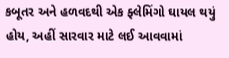કબૂતર અને હળવદથી એક ફ્લેમિંગો ઘાયલ થયું હોય, અહીં સારવાર માટે લઈ આવવામાં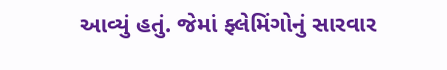આવ્યું હતું. જેમાં ફ્લેમિંગોનું સારવાર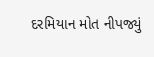દરમિયાન મોત નીપજ્યું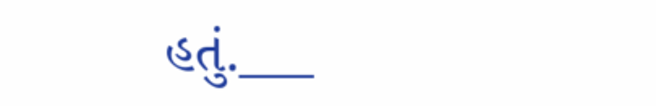હતું.___